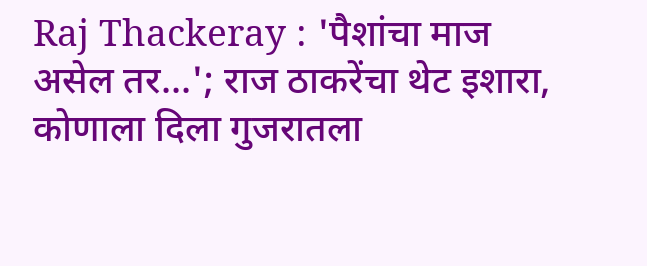Raj Thackeray : 'पैशांचा माज असेल तर...'; राज ठाकरेंचा थेट इशारा, कोणाला दिला गुजरातला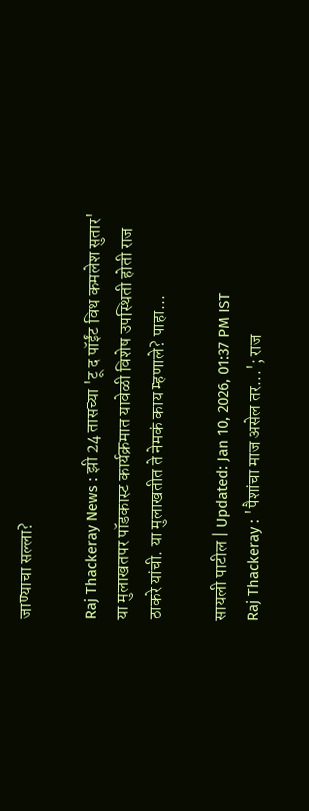जाण्याचा सल्ला?

Raj Thackeray News : झी 24 तासच्या 'टू द पॉईंट विथ कमलेश सुतार' या मुलाखतपर पॉडकास्ट कार्यक्रमात यावेळी विशेष उपस्थिती होती राज ठाकरे यांची. या मुलाखतीत ते नेमकं काय म्हणाले? पाहा...

सायली पाटील | Updated: Jan 10, 2026, 01:37 PM IST
Raj Thackeray : 'पैशांचा माज असेल तर...'; राज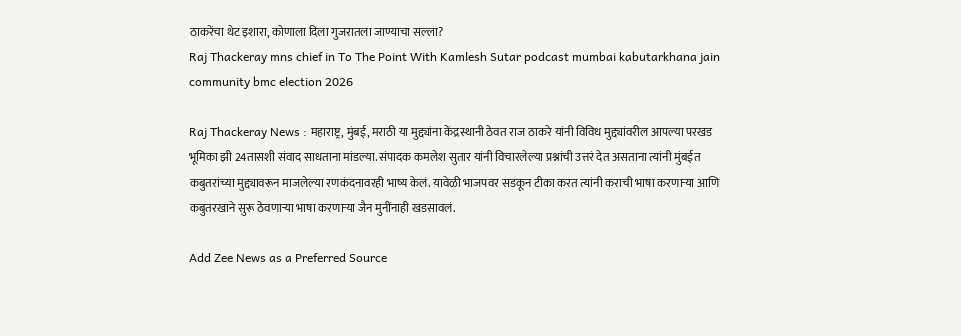ठाकरेंचा थेट इशारा, कोणाला दिला गुजरातला जाण्याचा सल्ला?
Raj Thackeray mns chief in To The Point With Kamlesh Sutar podcast mumbai kabutarkhana jain community bmc election 2026

Raj Thackeray News : महाराष्ट्र, मुंबई, मराठी या मुद्द्यांना केंद्रस्थानी ठेवत राज ठाकरे यांनी विविध मुद्द्यांवरील आपल्या परखड भूमिका झी 24तासशी संवाद साधताना मांडल्या. संपादक कमलेश सुतार यांनी विचारलेल्या प्रश्नांची उत्तरं देत असताना त्यांनी मुंबईत कबुतरांच्या मुद्द्यावरून माजलेल्या रणकंदनावरही भाष्य केलं. यावेळी भाजपवर सडकून टीका करत त्यांनी कराची भाषा करणाऱ्या आणि कबुतरखाने सुरू ठेवणाऱ्या भाषा करणाऱ्या जैन मुनींनाही खडसावलं.

Add Zee News as a Preferred Source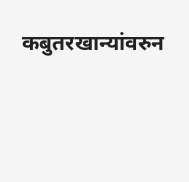कबुतरखान्यांवरुन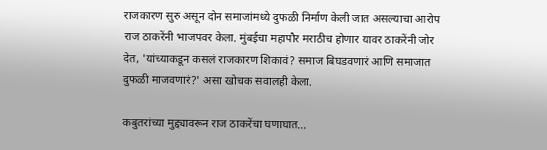राजकारण सुरु असून दोन समाजांमध्ये दुफळी निर्माण केली जात असल्याचा आरोप राज ठाकरेंनी भाजपवर केला. मुंबईचा महापौर मराठीच होणार यावर ठाकरेंनी जोर देत, 'यांच्याकडून कसलं राजकारण शिकावं? समाज बिघडवणारं आणि समाजात दुफळी माजवणारं?' असा खोचक सवालही केला.

कबुतरांच्या मुद्द्यावरून राज ठाकरेंचा घणाघात...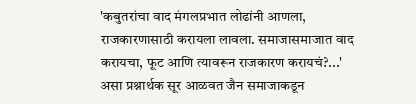'कबुतरांचा वाद मंगलप्रभात लोढांनी आणला, राजकारणासाठी करायला लावला. समाजासमाजात वाद करायचा, फूट आणि त्यावरून राजकारण करायचं?...' असा प्रश्नार्थक सूर आळवत जैन समाजाकडून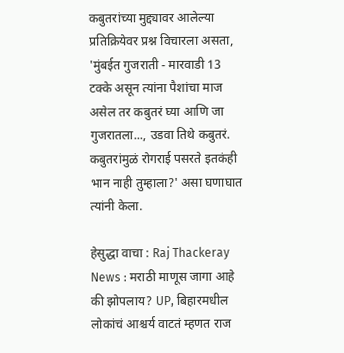कबुतरांच्या मुद्द्यावर आलेल्या प्रतिक्रियेवर प्रश्न विचारला असता, 'मुंबईत गुजराती - मारवाडी 13 टक्के असून त्यांना पैशांचा माज असेल तर कबुतरं घ्या आणि जा गुजरातला..., उडवा तिथे कबुतरं. कबुतरांमुळं रोगराई पसरते इतकंही भान नाही तुम्हाला?' असा घणाघात त्यांनी केला.

हेसुद्धा वाचा : Raj Thackeray News : मराठी माणूस जागा आहे की झोपलाय? UP, बिहारमधील लोकांचं आश्चर्य वाटतं म्हणत राज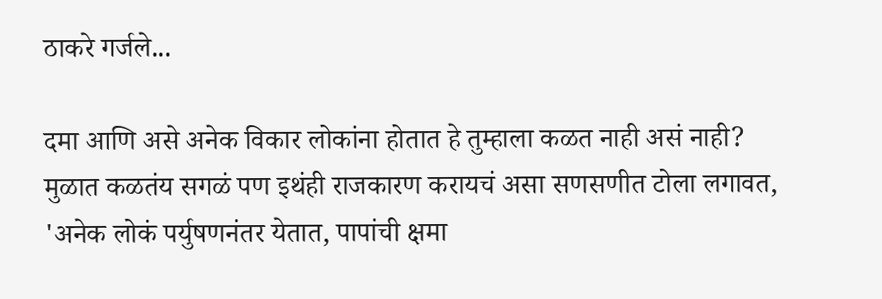ठाकरे गर्जले...

दमा आणि असे अनेक विकार लोकांना होतात हे तुम्हाला कळत नाही असं नाही? मुळात कळतंय सगळं पण इथंही राजकारण करायचं असा सणसणीत टोला लगावत, 'अनेक लोकं पर्युषणनंतर येतात, पापांची क्षमा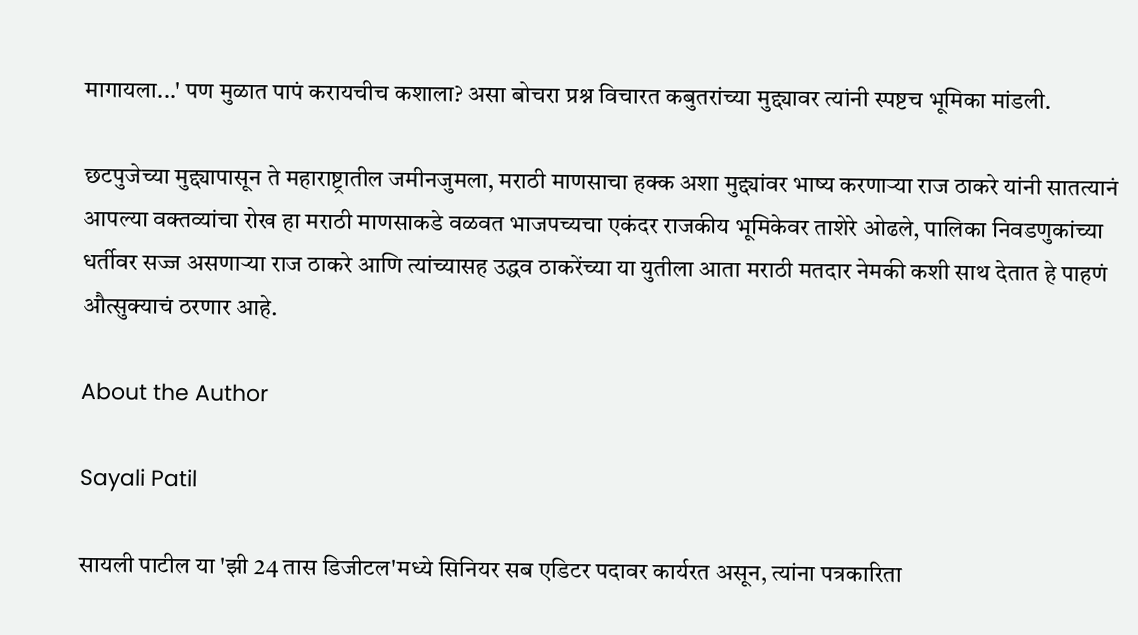मागायला...' पण मुळात पापं करायचीच कशाला? असा बोचरा प्रश्न विचारत कबुतरांच्या मुद्द्यावर त्यांनी स्पष्टच भूमिका मांडली.

छटपुजेच्या मुद्द्यापासून ते महाराष्ट्रातील जमीनजुमला, मराठी माणसाचा हक्क अशा मुद्द्यांवर भाष्य करणाऱ्या राज ठाकरे यांनी सातत्यानं आपल्या वक्तव्यांचा रोख हा मराठी माणसाकडे वळवत भाजपच्यचा एकंदर राजकीय भूमिकेवर ताशेरे ओढले, पालिका निवडणुकांच्या धर्तीवर सज्ज असणाऱ्या राज ठाकरे आणि त्यांच्यासह उद्धव ठाकरेंच्या या युतीला आता मराठी मतदार नेमकी कशी साथ देतात हे पाहणं औत्सुक्याचं ठरणार आहे.

About the Author

Sayali Patil

सायली पाटील या 'झी 24 तास डिजीटल'मध्ये सिनियर सब एडिटर पदावर कार्यरत असून, त्यांना पत्रकारिता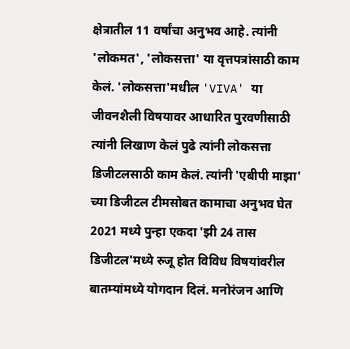क्षेत्रातील 11 वर्षांचा अनुभव आहे. त्यांनी 'लोकमत', 'लोकसत्ता' या वृत्तपत्रांसाठी काम केलं. 'लोकसत्ता'मधील 'VIVA' या जीवनशैली विषयावर आधारित पुरवणीसाठी त्यांनी लिखाण केलं पुढे त्यांनी लोकसत्ता डिजीटलसाठी काम केलं. त्यांनी 'एबीपी माझा' च्या डिजीटल टीमसोबत कामाचा अनुभव घेत 2021 मध्ये पुन्हा एकदा 'झी 24 तास डिजीटल'मध्ये रुजू होत विविध विषयांवरील बातम्यांमध्ये योगदान दिलं. मनोरंजन आणि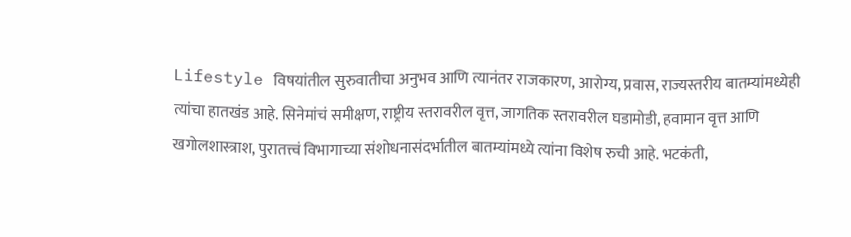Lifestyle विषयांतील सुरुवातीचा अनुभव आणि त्यानंतर राजकारण, आरोग्य, प्रवास, राज्यस्तरीय बातम्यांमध्येही त्यांचा हातखंड आहे. सिनेमांचं समीक्षण, राष्ट्रीय स्तरावरील वृत्त, जागतिक स्तरावरील घडामोडी, हवामान वृत्त आणि खगोलशास्त्राश, पुरातत्त्वं विभागाच्या संशोधनासंदर्भातील बातम्यांमध्ये त्यांना विशेष रुची आहे. भटकंती,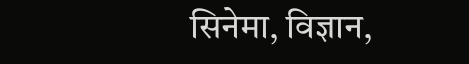सिनेमा, विज्ञान,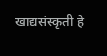खाद्यसंस्कृती हे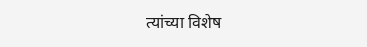त्यांच्या विशेष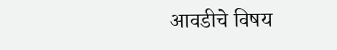आवडीचे विषय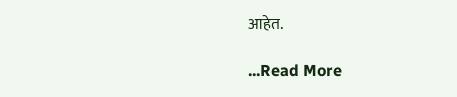आहेत.

...Read More